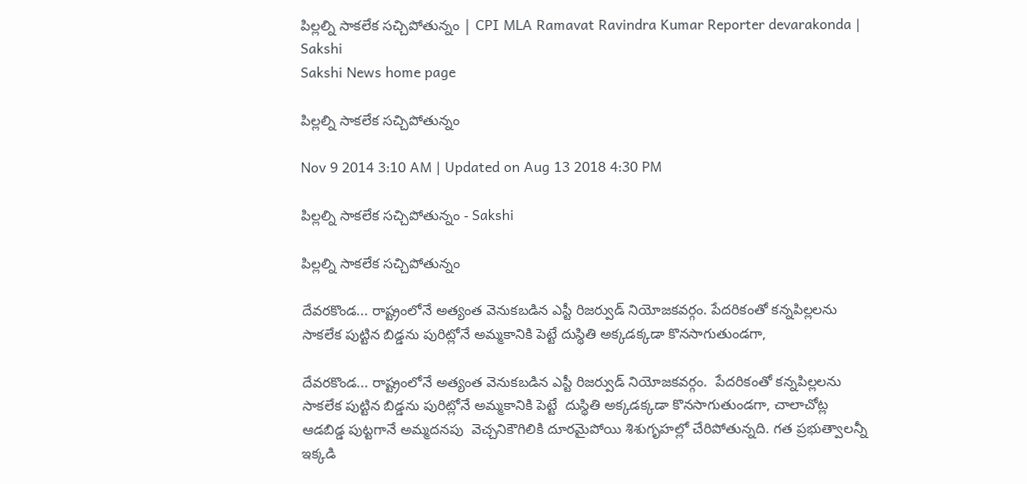పిల్లల్ని సాకలేక సచ్చిపోతున్నం | CPI MLA Ramavat Ravindra Kumar Reporter devarakonda | Sakshi
Sakshi News home page

పిల్లల్ని సాకలేక సచ్చిపోతున్నం

Nov 9 2014 3:10 AM | Updated on Aug 13 2018 4:30 PM

పిల్లల్ని సాకలేక సచ్చిపోతున్నం - Sakshi

పిల్లల్ని సాకలేక సచ్చిపోతున్నం

దేవరకొండ... రాష్ట్రంలోనే అత్యంత వెనుకబడిన ఎస్టీ రిజర్వుడ్ నియోజకవర్గం. పేదరికంతో కన్నపిల్లలను సాకలేక పుట్టిన బిడ్డను పురిట్లోనే అమ్మకానికి పెట్టే దుస్థితి అక్కడక్కడా కొనసాగుతుండగా,

దేవరకొండ... రాష్ట్రంలోనే అత్యంత వెనుకబడిన ఎస్టీ రిజర్వుడ్ నియోజకవర్గం.  పేదరికంతో కన్నపిల్లలను సాకలేక పుట్టిన బిడ్డను పురిట్లోనే అమ్మకానికి పెట్టే  దుస్థితి అక్కడక్కడా కొనసాగుతుండగా, చాలాచోట్ల ఆడబిడ్డ పుట్టగానే అమ్మదనపు  వెచ్చనికౌగిలికి దూరమైపోయి శిశుగృహల్లో చేరిపోతున్నది. గత ప్రభుత్వాలన్నీ  ఇక్కడి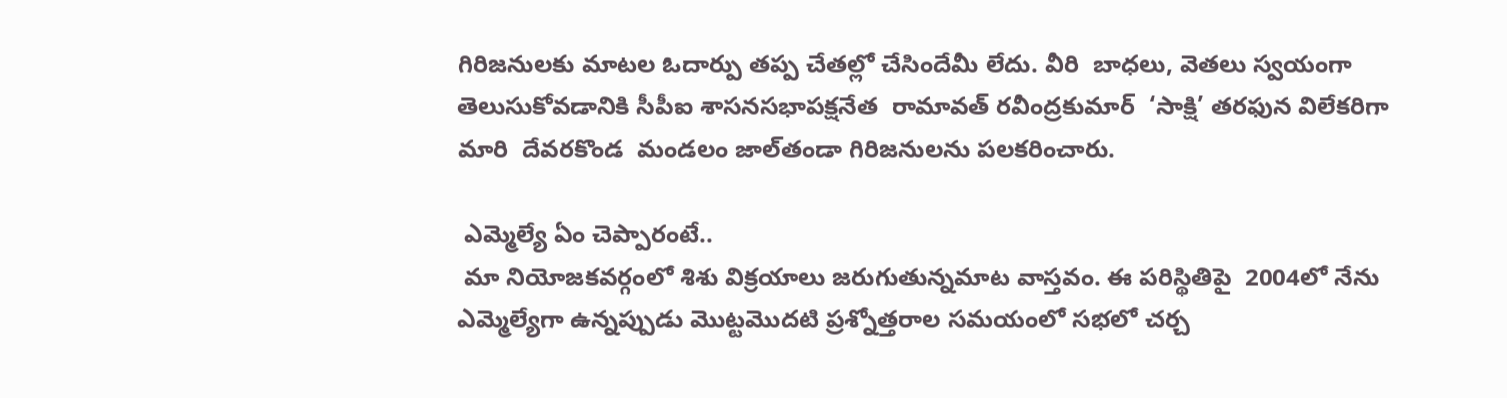గిరిజనులకు మాటల ఓదార్పు తప్ప చేతల్లో చేసిందేమీ లేదు. వీరి  బాధలు, వెతలు స్వయంగా తెలుసుకోవడానికి సీపీఐ శాసనసభాపక్షనేత  రామావత్ రవీంద్రకుమార్  ‘సాక్షి’ తరఫున విలేకరిగా మారి  దేవరకొండ  మండలం జాల్‌తండా గిరిజనులను పలకరించారు.

 ఎమ్మెల్యే ఏం చెప్పారంటే..
 మా నియోజకవర్గంలో శిశు విక్రయాలు జరుగుతున్నమాట వాస్తవం. ఈ పరిస్థితిపై  2004లో నేను ఎమ్మెల్యేగా ఉన్నప్పుడు మొట్టమొదటి ప్రశ్నోత్తరాల సమయంలో సభలో చర్చ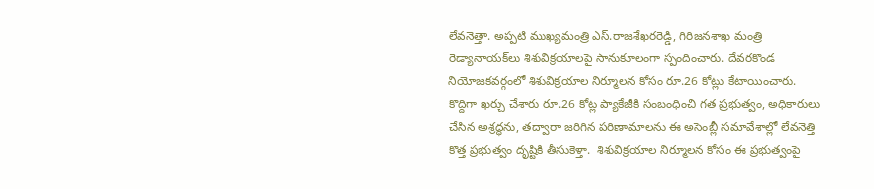లేవనెత్తా. అప్పటి ముఖ్యమంత్రి ఎస్.రాజశేఖరరెడ్డి, గిరిజనశాఖ మంత్రి రెడ్యానాయక్‌లు శిశువిక్రయాలపై సానుకూలంగా స్పందించారు. దేవరకొండ నియోజకవర్గంలో శిశువిక్రయాల నిర్మూలన కోసం రూ.26 కోట్లు కేటాయించారు. కొద్దిగా ఖర్చు చేశారు రూ.26 కోట్ల ప్యాకేజీకి సంబంధించి గత ప్రభుత్వం, అధికారులు చేసిన అశ్రద్ధను, తద్వారా జరిగిన పరిణామాలను ఈ అసెంబ్లీ సమావేశాల్లో లేవనెత్తి కొత్త ప్రభుత్వం దృష్టికి తీసుకెళ్తా.  శిశువిక్రయాల నిర్మూలన కోసం ఈ ప్రభుత్వంపై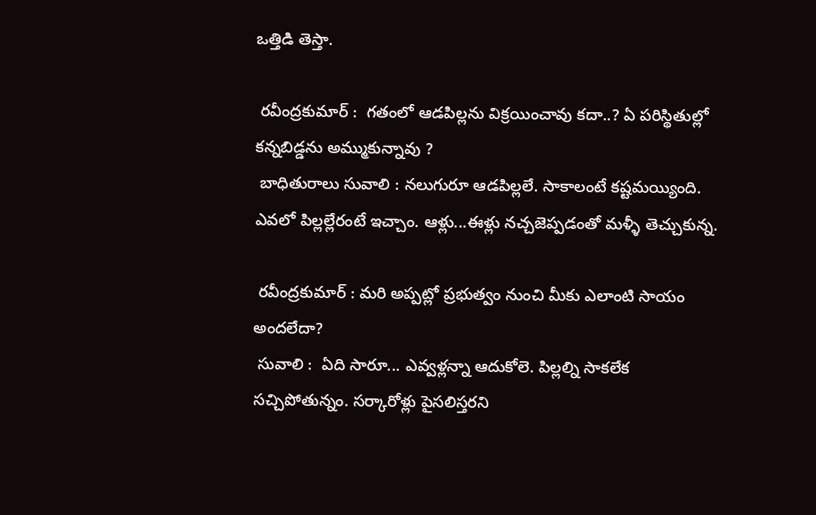ఒత్తిడి తెస్తా.

 రవీంద్రకుమార్ :  గతంలో ఆడపిల్లను విక్రయించావు కదా..? ఏ పరిస్థితుల్లో కన్నబిడ్డను అమ్ముకున్నావు ?
 బాధితురాలు సువాలి : నలుగురూ ఆడపిల్లలే. సాకాలంటే కష్టమయ్యింది. ఎవలో పిల్లల్లేరంటే ఇచ్చాం. ఆళ్లు...ఈళ్లు నచ్చజెప్పడంతో మళ్ళీ తెచ్చుకున్న.

 రవీంద్రకుమార్ : మరి అప్పట్లో ప్రభుత్వం నుంచి మీకు ఎలాంటి సాయం అందలేదా?
 సువాలి :  ఏది సారూ... ఎవ్వళ్లన్నా ఆదుకోలె. పిల్లల్ని సాకలేక సచ్చిపోతున్నం. సర్కారోళ్లు పైసలిస్తరని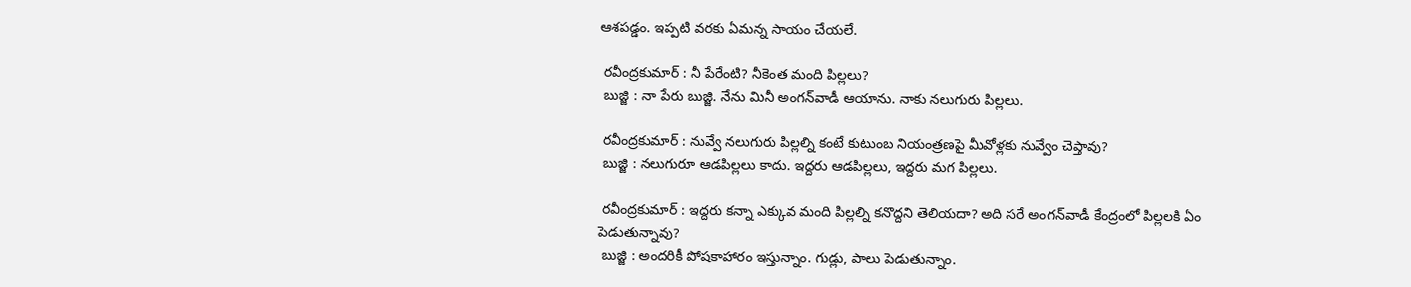ఆశపడ్డం. ఇప్పటి వరకు ఏమన్న సాయం చేయలే.

 రవీంద్రకుమార్ : నీ పేరేంటి? నీకెంత మంది పిల్లలు?
 బుజ్జి : నా పేరు బుజ్జి. నేను మినీ అంగన్‌వాడీ ఆయాను. నాకు నలుగురు పిల్లలు.

 రవీంద్రకుమార్ : నువ్వే నలుగురు పిల్లల్ని కంటే కుటుంబ నియంత్రణపై మీవోళ్లకు నువ్వేం చెప్తావు?
 బుజ్జి : నలుగురూ ఆడపిల్లలు కాదు. ఇద్దరు ఆడపిల్లలు, ఇద్దరు మగ పిల్లలు.

 రవీంద్రకుమార్ : ఇద్దరు కన్నా ఎక్కువ మంది పిల్లల్ని కనొద్దని తెలియదా? అది సరే అంగన్‌వాడీ కేంద్రంలో పిల్లలకి ఏం పెడుతున్నావు?
 బుజ్జి : అందరికీ పోషకాహారం ఇస్తున్నాం. గుడ్లు, పాలు పెడుతున్నాం.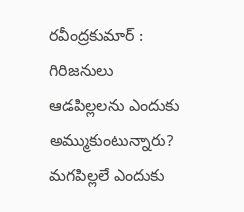రవీంద్రకుమార్ : గిరిజనులు ఆడపిల్లలను ఎందుకు అమ్ముకుంటున్నారు? మగపిల్లలే ఎందుకు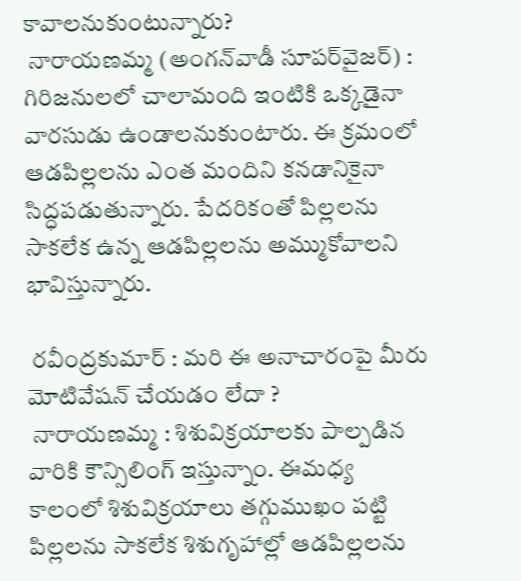కావాలనుకుంటున్నారు?
 నారాయణమ్మ (అంగన్‌వాడీ సూపర్‌వైజర్) : గిరిజనులలో చాలామంది ఇంటికి ఒక్కడైనా వారసుడు ఉండాలనుకుంటారు. ఈ క్రమంలో ఆడపిల్లలను ఎంత మందిని కనడానికైనా సిద్ధపడుతున్నారు. పేదరికంతో పిల్లలను సాకలేక ఉన్న ఆడపిల్లలను అమ్ముకోవాలని భావిస్తున్నారు.

 రవీంద్రకుమార్ : మరి ఈ అనాచారంపై మీరు మోటివేషన్ చేయడం లేదా ?
 నారాయణమ్మ : శిశువిక్రయాలకు పాల్పడిన వారికి కౌన్సిలింగ్ ఇస్తున్నాం. ఈమధ్య కాలంలో శిశువిక్రయాలు తగ్గుముఖం పట్టి పిల్లలను సాకలేక శిశుగృహాల్లో ఆడపిల్లలను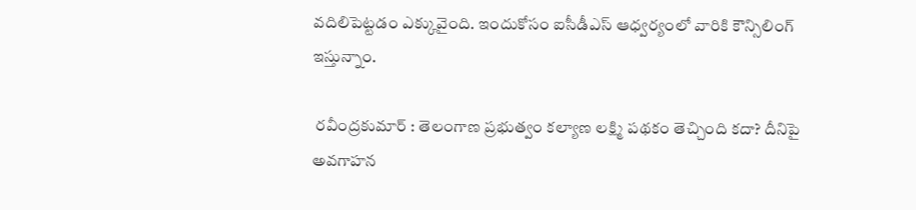వదిలిపెట్టడం ఎక్కువైంది. ఇందుకోసం ఐసీడీఎస్ ఆధ్వర్యంలో వారికి కౌన్సిలింగ్ ఇస్తున్నాం.

 రవీంద్రకుమార్ : తెలంగాణ ప్రభుత్వం కల్యాణ లక్ష్మి పథకం తెచ్చింది కదా? దీనిపై అవగాహన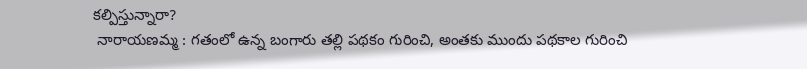కల్పిస్తున్నారా?
 నారాయణమ్మ : గతంలో ఉన్న బంగారు తల్లి పథకం గురించి, అంతకు ముందు పథకాల గురించి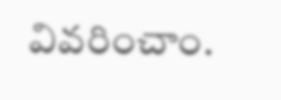వివరించాం.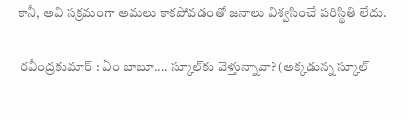కానీ, అవి సక్రమంగా అమలు కాకపోవడంతో జనాలు విశ్వసించే పరిస్థితి లేదు.

 రవీంద్రకుమార్ : ఏం బాబూ.... స్కూల్‌కు వెళ్తున్నావా? (అక్కడున్న స్కూల్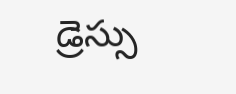డ్రెస్సు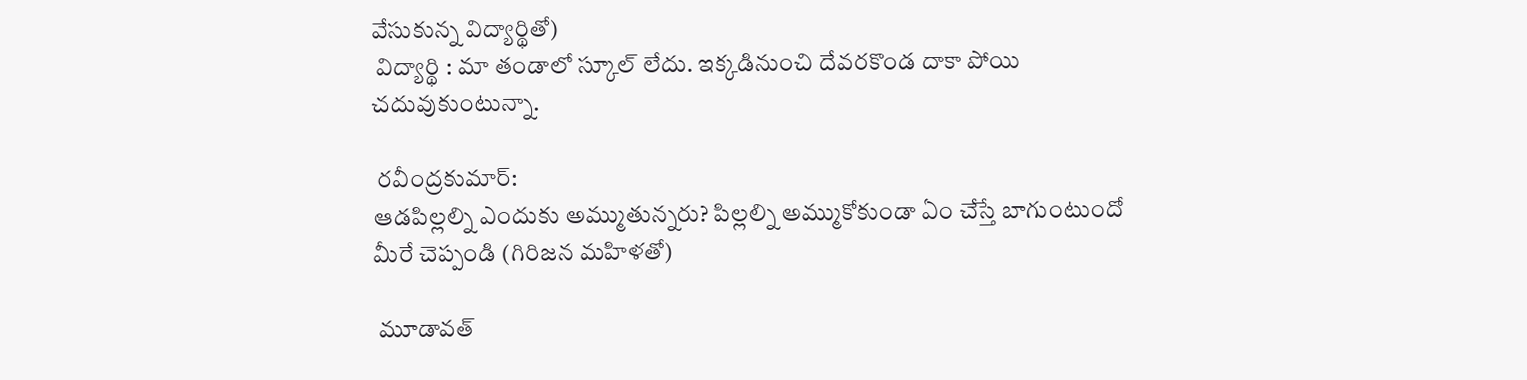వేసుకున్న విద్యార్థితో)
 విద్యార్థి : మా తండాలో స్కూల్ లేదు. ఇక్కడినుంచి దేవరకొండ దాకా పోయి చదువుకుంటున్నా.

 రవీంద్రకుమార్:
ఆడపిల్లల్ని ఎందుకు అమ్ముతున్నరు? పిల్లల్ని అమ్ముకోకుండా ఏం చేస్తే బాగుంటుందో మీరే చెప్పండి (గిరిజన మహిళతో)

 మూడావత్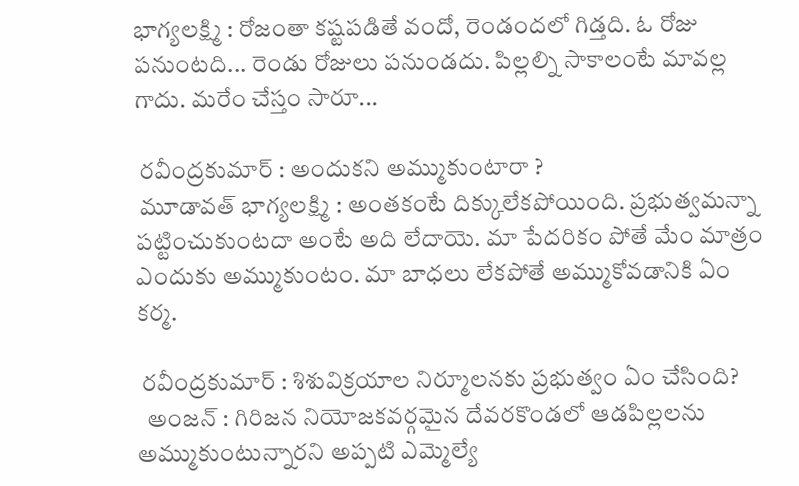భాగ్యలక్ష్మి : రోజంతా కష్టపడితే వందో, రెండందలో గిడ్తది. ఓ రోజు పనుంటది... రెండు రోజులు పనుండదు. పిల్లల్ని సాకాలంటే మావల్ల గాదు. మరేం చేస్తం సారూ...

 రవీంద్రకుమార్ : అందుకని అమ్ముకుంటారా ?
 మూడావత్ భాగ్యలక్ష్మి : అంతకంటే దిక్కులేకపోయింది. ప్రభుత్వమన్నా పట్టించుకుంటదా అంటే అది లేదాయె. మా పేదరికం పోతే మేం మాత్రం ఎందుకు అమ్ముకుంటం. మా బాధలు లేకపోతే అమ్ముకోవడానికి ఏం కర్మ.

 రవీంద్రకుమార్ : శిశువిక్రయాల నిర్మూలనకు ప్రభుత్వం ఏం చేసింది?
  అంజన్ : గిరిజన నియోజకవర్గమైన దేవరకొండలో ఆడపిల్లలను అమ్ముకుంటున్నారని అప్పటి ఎమ్మెల్యే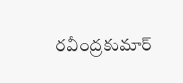రవీంద్రకుమార్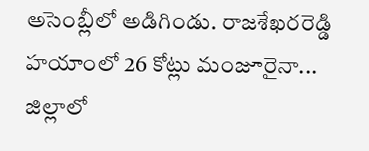అసెంబ్లీలో అడిగిండు. రాజశేఖరరెడ్డి హయాంలో 26 కోట్లు మంజూరైనా... జిల్లాలో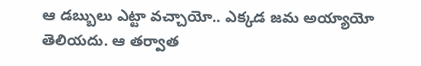ఆ డబ్బులు ఎట్టా వచ్చాయో.. ఎక్కడ జమ అయ్యాయో తెలియదు. ఆ తర్వాత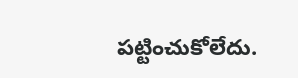పట్టించుకోలేదు.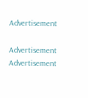Advertisement

Advertisement
Advertisement